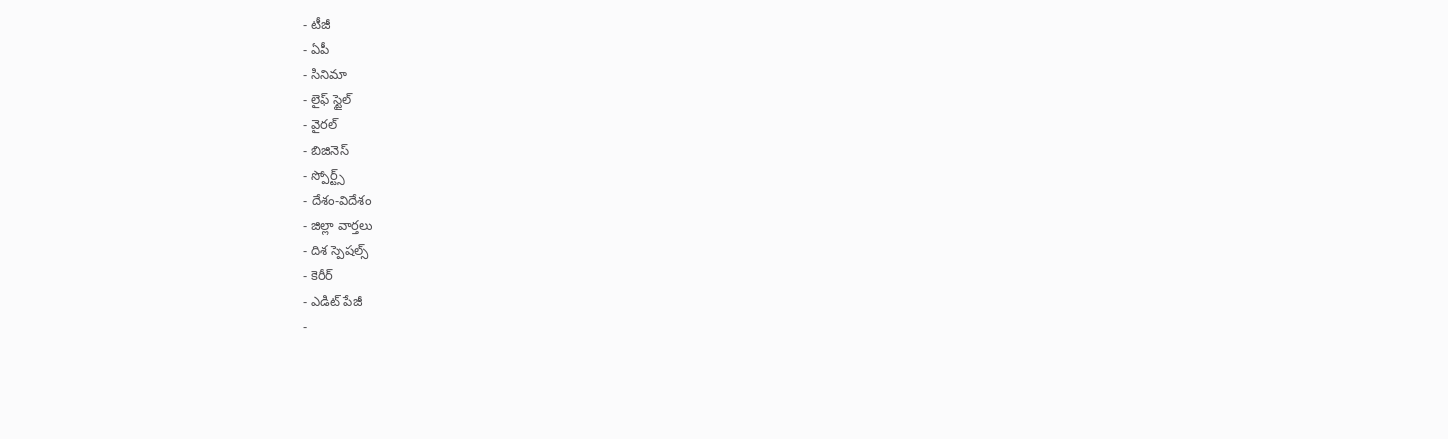- టీజీ
- ఏపీ
- సినిమా
- లైఫ్ స్టైల్
- వైరల్
- బిజినెస్
- స్పోర్ట్స్
- దేశం-విదేశం
- జిల్లా వార్తలు
- దిశ స్పెషల్స్
- కెరీర్
- ఎడిట్ పేజీ
-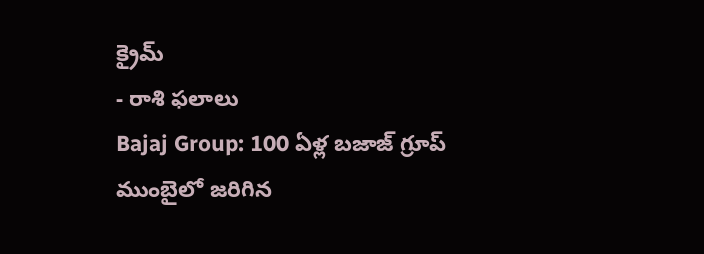క్రైమ్
- రాశి ఫలాలు
Bajaj Group: 100 ఏళ్ల బజాజ్ గ్రూప్
ముంబైలో జరిగిన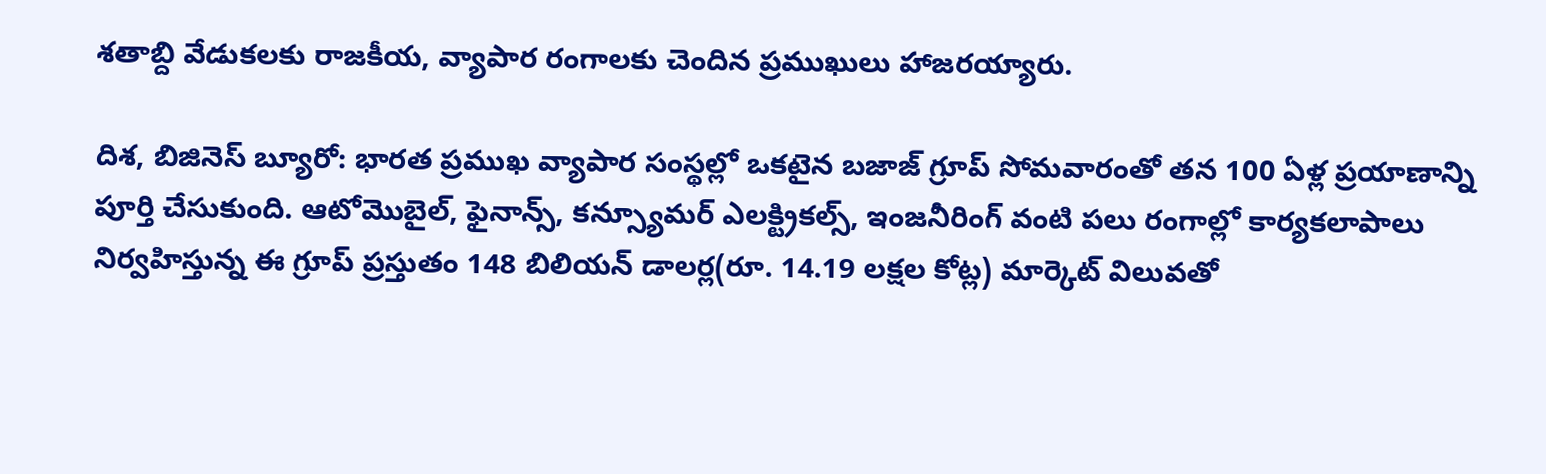శతాబ్ది వేడుకలకు రాజకీయ, వ్యాపార రంగాలకు చెందిన ప్రముఖులు హాజరయ్యారు.

దిశ, బిజినెస్ బ్యూరో: భారత ప్రముఖ వ్యాపార సంస్థల్లో ఒకటైన బజాజ్ గ్రూప్ సోమవారంతో తన 100 ఏళ్ల ప్రయాణాన్ని పూర్తి చేసుకుంది. ఆటోమొబైల్, ఫైనాన్స్, కన్స్యూమర్ ఎలక్ట్రికల్స్, ఇంజనీరింగ్ వంటి పలు రంగాల్లో కార్యకలాపాలు నిర్వహిస్తున్న ఈ గ్రూప్ ప్రస్తుతం 148 బిలియన్ డాలర్ల(రూ. 14.19 లక్షల కోట్ల) మార్కెట్ విలువతో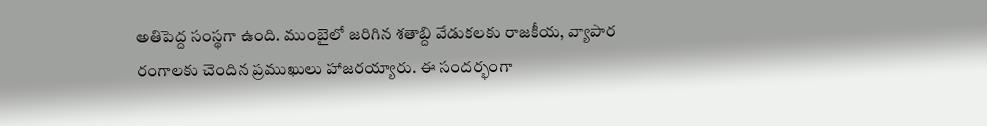అతిపెద్ద సంస్థగా ఉంది. ముంబైలో జరిగిన శతాబ్ది వేడుకలకు రాజకీయ, వ్యాపార రంగాలకు చెందిన ప్రముఖులు హాజరయ్యారు. ఈ సందర్భంగా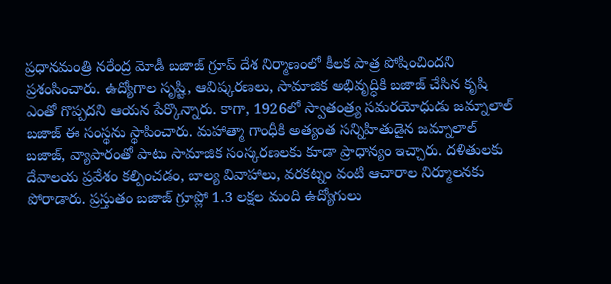ప్రధానమంత్రి నరేంద్ర మోడీ బజాజ్ గ్రూప్ దేశ నిర్మాణంలో కీలక పాత్ర పోషించిందని ప్రశంసించారు. ఉద్యోగాల సృష్టి, ఆవిష్కరణలు, సామాజిక అభివృద్ధికి బజాజ్ చేసిన కృషి ఎంతో గొప్పదని ఆయన పేర్కొన్నారు. కాగా, 1926లో స్వాతంత్ర్య సమరయోధుడు జమ్నాలాల్ బజాజ్ ఈ సంస్థను స్థాపించారు. మహాత్మా గాంధీకి అత్యంత సన్నిహితుడైన జమ్నాలాల్ బజాజ్, వ్యాపారంతో పాటు సామాజిక సంస్కరణలకు కూడా ప్రాధాన్యం ఇచ్చారు. దళితులకు దేవాలయ ప్రవేశం కల్పించడం, బాల్య వివాహాలు, వరకట్నం వంటి ఆచారాల నిర్మూలనకు పోరాడారు. ప్రస్తుతం బజాజ్ గ్రూప్లో 1.3 లక్షల మంది ఉద్యోగులు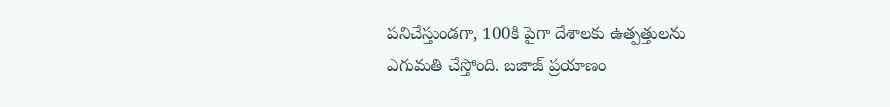పనిచేస్తుండగా, 100కి పైగా దేశాలకు ఉత్పత్తులను ఎగుమతి చేస్తోంది. బజాజ్ ప్రయాణం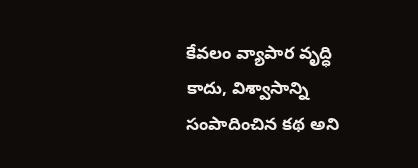కేవలం వ్యాపార వృద్ధి కాదు, విశ్వాసాన్ని సంపాదించిన కథ అని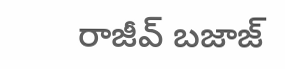రాజీవ్ బజాజ్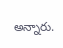అన్నారు.